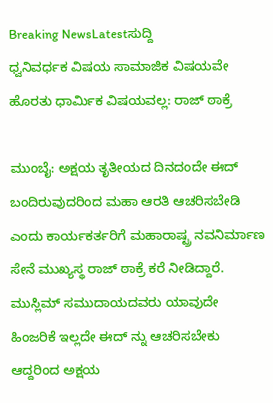Breaking NewsLatestಸುದ್ದಿ
ಧ್ವನಿವರ್ಧಕ ವಿಷಯ ಸಾಮಾಜಿಕ ವಿಷಯವೇ ಹೊರತು ಧಾರ್ಮಿಕ ವಿಷಯವಲ್ಲ: ರಾಜ್ ಠಾಕ್ರೆ

ಮುಂಬೈ: ಅಕ್ಷಯ ತೃತೀಯದ ದಿನದಂದೇ ಈದ್ ಬಂದಿರುವುದರಿಂದ ಮಹಾ ಆರತಿ ಆಚರಿಸಬೇಡಿ ಎಂದು ಕಾರ್ಯಕರ್ತರಿಗೆ ಮಹಾರಾಷ್ಟ್ರ ನವನಿರ್ಮಾಣ ಸೇನೆ ಮುಖ್ಯಸ್ಥ ರಾಜ್ ಠಾಕ್ರೆ ಕರೆ ನೀಡಿದ್ದಾರೆ.
ಮುಸ್ಲಿಮ್ ಸಮುದಾಯದವರು ಯಾವುದೇ ಹಿಂಜರಿಕೆ ಇಲ್ಲದೇ ಈದ್ ನ್ನು ಆಚರಿಸಬೇಕು ಆದ್ದರಿಂದ ಅಕ್ಷಯ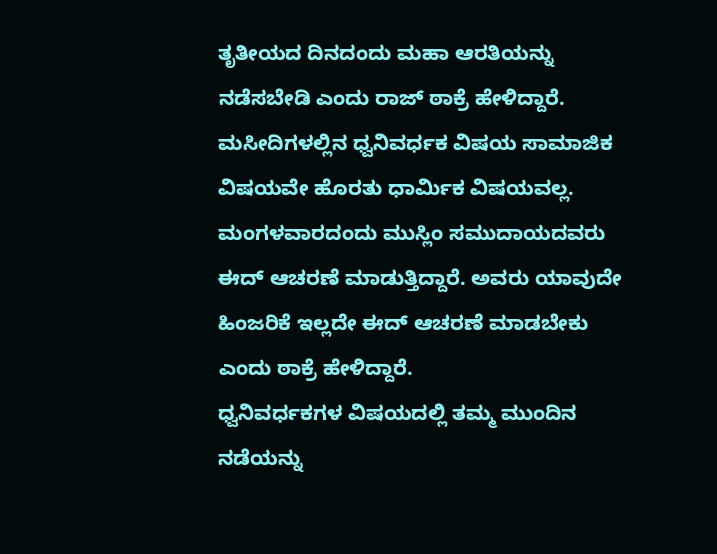ತೃತೀಯದ ದಿನದಂದು ಮಹಾ ಆರತಿಯನ್ನು ನಡೆಸಬೇಡಿ ಎಂದು ರಾಜ್ ಠಾಕ್ರೆ ಹೇಳಿದ್ದಾರೆ. ಮಸೀದಿಗಳಲ್ಲಿನ ಧ್ವನಿವರ್ಧಕ ವಿಷಯ ಸಾಮಾಜಿಕ ವಿಷಯವೇ ಹೊರತು ಧಾರ್ಮಿಕ ವಿಷಯವಲ್ಲ. ಮಂಗಳವಾರದಂದು ಮುಸ್ಲಿಂ ಸಮುದಾಯದವರು ಈದ್ ಆಚರಣೆ ಮಾಡುತ್ತಿದ್ದಾರೆ. ಅವರು ಯಾವುದೇ ಹಿಂಜರಿಕೆ ಇಲ್ಲದೇ ಈದ್ ಆಚರಣೆ ಮಾಡಬೇಕು ಎಂದು ಠಾಕ್ರೆ ಹೇಳಿದ್ದಾರೆ.
ಧ್ವನಿವರ್ಧಕಗಳ ವಿಷಯದಲ್ಲಿ ತಮ್ಮ ಮುಂದಿನ ನಡೆಯನ್ನು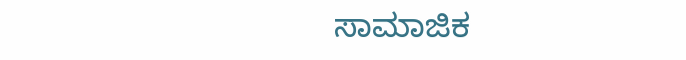ಸಾಮಾಜಿಕ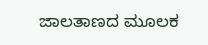ಜಾಲತಾಣದ ಮೂಲಕ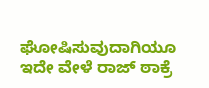ಘೋಷಿಸುವುದಾಗಿಯೂ ಇದೇ ವೇಳೆ ರಾಜ್ ಠಾಕ್ರೆ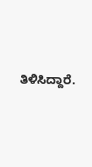ತಿಳಿಸಿದ್ದಾರೆ.